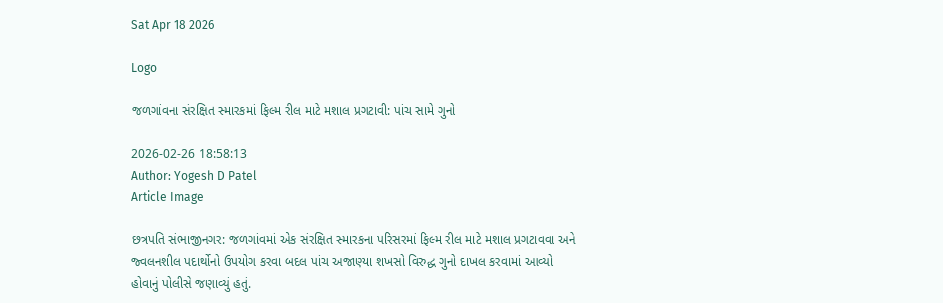Sat Apr 18 2026

Logo

જળગાંવના સંરક્ષિત સ્મારકમાં ફિલ્મ રીલ માટે મશાલ પ્રગટાવી: પાંચ સામે ગુનો

2026-02-26 18:58:13
Author: Yogesh D Patel
Article Image

છત્રપતિ સંભાજીનગર: જળગાંવમાં એક સંરક્ષિત સ્મારકના પરિસરમાં ફિલ્મ રીલ માટે મશાલ પ્રગટાવવા અને જ્વલનશીલ પદાર્થોનો ઉપયોગ કરવા બદલ પાંચ અજાણ્યા શખસો વિરુદ્ધ ગુનો દાખલ કરવામાં આવ્યો હોવાનું પોલીસે જણાવ્યું હતું.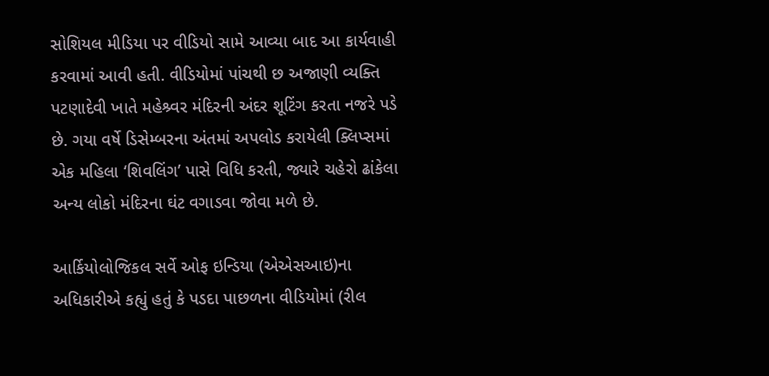સોશિયલ મીડિયા પર વીડિયો સામે આવ્યા બાદ આ કાર્યવાહી કરવામાં આવી હતી. વીડિયોમાં પાંચથી છ અજાણી વ્યક્તિ પટણાદેવી ખાતે મહેશ્ર્વર મંદિરની અંદર શૂટિંગ કરતા નજરે પડે છે. ગયા વર્ષે ડિસેમ્બરના અંતમાં અપલોડ કરાયેલી ક્લિપ્સમાં એક મહિલા ‘શિવલિંગ’ પાસે વિધિ કરતી, જ્યારે ચહેરો ઢાંકેલા અન્ય લોકો મંદિરના ઘંટ વગાડવા જોવા મળે છે.

આર્કિયોલોજિકલ સર્વે ઓફ ઇન્ડિયા (એએસઆઇ)ના અધિકારીએ કહ્યું હતું કે પડદા પાછળના વીડિયોમાં (રીલ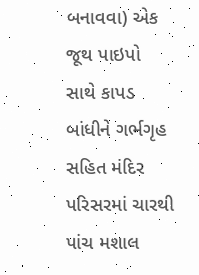બનાવવા) એક જૂથ પાઇપો સાથે કાપડ બાંધીને ગર્ભગૃહ સહિત મંદિર પરિસરમાં ચારથી પાંચ મશાલ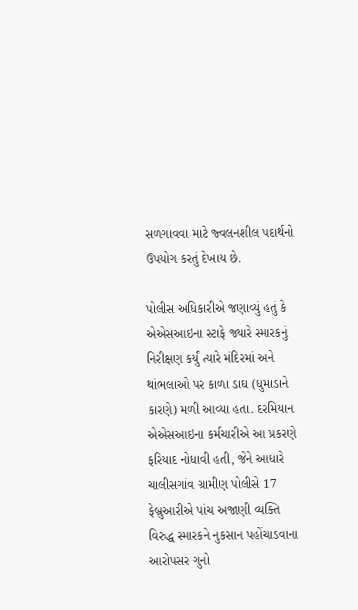સળગાવવા માટે જ્વલનશીલ પદાર્થનો ઉપયોગ કરતું દેખાય છે.

પોલીસ અધિકારીએ જણાવ્યું હતું કે એએસઆઇના સ્ટાફે જ્યારે સ્મારકનું નિરીક્ષણ કર્યું ત્યારે મંદિરમાં અને થાંભલાઓ પર કાળા ડાઘ (ધુમાડાને કારણે) મળી આવ્યા હતા. દરમિયાન એએસઆઇના કર્મચારીએ આ પ્રકરણે ફરિયાદ નોધાવી હતી, જેને આધારે ચાલીસગાંવ ગ્રામીણ પોલીસે 17 ફેબ્રુઆરીએ પાંચ અજાણી વ્યક્તિ વિરુદ્ધ સ્મારકને નુકસાન પહોંચાડવાના આરોપસર ગુનો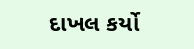દાખલ કર્યો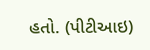હતો. (પીટીઆઇ)